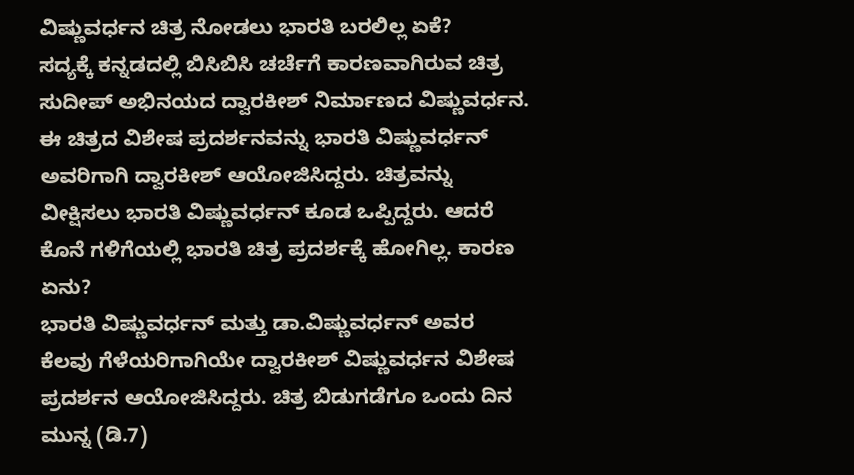ವಿಷ್ಣುವರ್ಧನ ಚಿತ್ರ ನೋಡಲು ಭಾರತಿ ಬರಲಿಲ್ಲ ಏಕೆ?
ಸದ್ಯಕ್ಕೆ ಕನ್ನಡದಲ್ಲಿ ಬಿಸಿಬಿಸಿ ಚರ್ಚೆಗೆ ಕಾರಣವಾಗಿರುವ ಚಿತ್ರ ಸುದೀಪ್ ಅಭಿನಯದ ದ್ವಾರಕೀಶ್ ನಿರ್ಮಾಣದ ವಿಷ್ಣುವರ್ಧನ. ಈ ಚಿತ್ರದ ವಿಶೇಷ ಪ್ರದರ್ಶನವನ್ನು ಭಾರತಿ ವಿಷ್ಣುವರ್ಧನ್ ಅವರಿಗಾಗಿ ದ್ವಾರಕೀಶ್ ಆಯೋಜಿಸಿದ್ದರು. ಚಿತ್ರವನ್ನು ವೀಕ್ಷಿಸಲು ಭಾರತಿ ವಿಷ್ಣುವರ್ಧನ್ ಕೂಡ ಒಪ್ಪಿದ್ದರು. ಆದರೆ ಕೊನೆ ಗಳಿಗೆಯಲ್ಲಿ ಭಾರತಿ ಚಿತ್ರ ಪ್ರದರ್ಶಕ್ಕೆ ಹೋಗಿಲ್ಲ. ಕಾರಣ ಏನು?
ಭಾರತಿ ವಿಷ್ಣುವರ್ಧನ್ ಮತ್ತು ಡಾ.ವಿಷ್ಣುವರ್ಧನ್ ಅವರ ಕೆಲವು ಗೆಳೆಯರಿಗಾಗಿಯೇ ದ್ವಾರಕೀಶ್ ವಿಷ್ಣುವರ್ಧನ ವಿಶೇಷ ಪ್ರದರ್ಶನ ಆಯೋಜಿಸಿದ್ದರು. ಚಿತ್ರ ಬಿಡುಗಡೆಗೂ ಒಂದು ದಿನ ಮುನ್ನ (ಡಿ.7)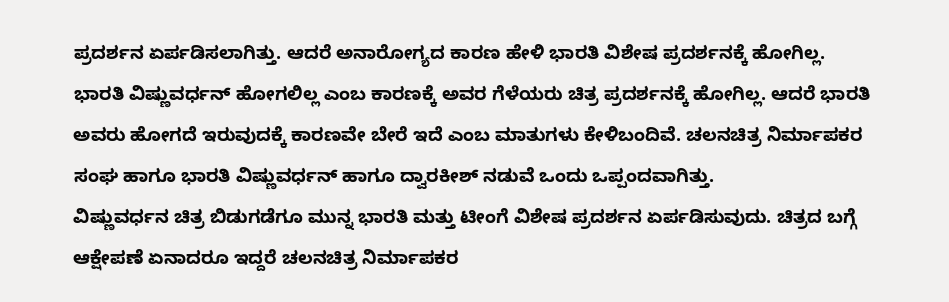ಪ್ರದರ್ಶನ ಏರ್ಪಡಿಸಲಾಗಿತ್ತು. ಆದರೆ ಅನಾರೋಗ್ಯದ ಕಾರಣ ಹೇಳಿ ಭಾರತಿ ವಿಶೇಷ ಪ್ರದರ್ಶನಕ್ಕೆ ಹೋಗಿಲ್ಲ.
ಭಾರತಿ ವಿಷ್ಣುವರ್ಧನ್ ಹೋಗಲಿಲ್ಲ ಎಂಬ ಕಾರಣಕ್ಕೆ ಅವರ ಗೆಳೆಯರು ಚಿತ್ರ ಪ್ರದರ್ಶನಕ್ಕೆ ಹೋಗಿಲ್ಲ. ಆದರೆ ಭಾರತಿ ಅವರು ಹೋಗದೆ ಇರುವುದಕ್ಕೆ ಕಾರಣವೇ ಬೇರೆ ಇದೆ ಎಂಬ ಮಾತುಗಳು ಕೇಳಿಬಂದಿವೆ. ಚಲನಚಿತ್ರ ನಿರ್ಮಾಪಕರ ಸಂಘ ಹಾಗೂ ಭಾರತಿ ವಿಷ್ಣುವರ್ಧನ್ ಹಾಗೂ ದ್ವಾರಕೀಶ್ ನಡುವೆ ಒಂದು ಒಪ್ಪಂದವಾಗಿತ್ತು.
ವಿಷ್ಣುವರ್ಧನ ಚಿತ್ರ ಬಿಡುಗಡೆಗೂ ಮುನ್ನ ಭಾರತಿ ಮತ್ತು ಟೀಂಗೆ ವಿಶೇಷ ಪ್ರದರ್ಶನ ಏರ್ಪಡಿಸುವುದು. ಚಿತ್ರದ ಬಗ್ಗೆ ಆಕ್ಷೇಪಣೆ ಏನಾದರೂ ಇದ್ದರೆ ಚಲನಚಿತ್ರ ನಿರ್ಮಾಪಕರ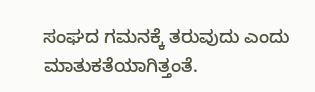ಸಂಘದ ಗಮನಕ್ಕೆ ತರುವುದು ಎಂದು ಮಾತುಕತೆಯಾಗಿತ್ತಂತೆ.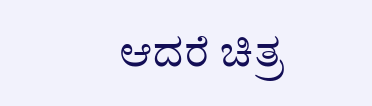ಆದರೆ ಚಿತ್ರ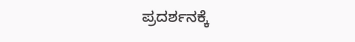ಪ್ರದರ್ಶನಕ್ಕೆ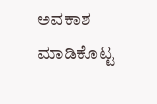ಅವಕಾಶ ಮಾಡಿಕೊಟ್ಟ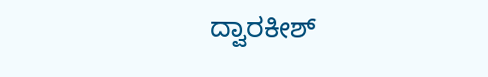ದ್ವಾರಕೀಶ್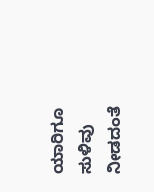ಯಾರಿಗೂ ಸುಳಿವು ನೀಡದಂತೆ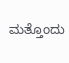ಮತ್ತೊಂದು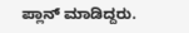ಪ್ಲಾನ್ ಮಾಡಿದ್ದರು.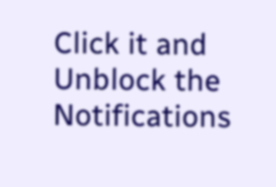Click it and Unblock the Notifications